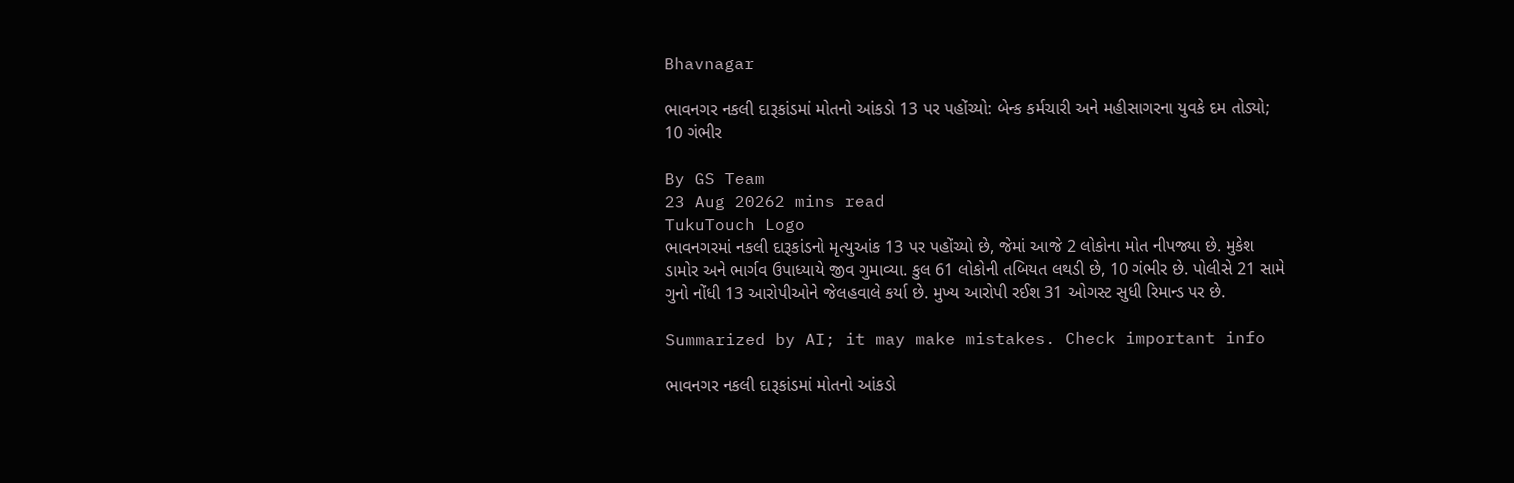Bhavnagar

ભાવનગર નકલી દારૂકાંડમાં મોતનો આંકડો 13 પર પહોંચ્યો: બેન્ક કર્મચારી અને મહીસાગરના યુવકે દમ તોડ્યો; 10 ગંભીર

By GS Team
23 Aug 20262 mins read
TukuTouch Logo
ભાવનગરમાં નકલી દારૂકાંડનો મૃત્યુઆંક 13 પર પહોંચ્યો છે, જેમાં આજે 2 લોકોના મોત નીપજ્યા છે. મુકેશ ડામોર અને ભાર્ગવ ઉપાધ્યાયે જીવ ગુમાવ્યા. કુલ 61 લોકોની તબિયત લથડી છે, 10 ગંભીર છે. પોલીસે 21 સામે ગુનો નોંધી 13 આરોપીઓને જેલહવાલે કર્યા છે. મુખ્ય આરોપી રઈશ 31 ઓગસ્ટ સુધી રિમાન્ડ પર છે.

Summarized by AI; it may make mistakes. Check important info

ભાવનગર નકલી દારૂકાંડમાં મોતનો આંકડો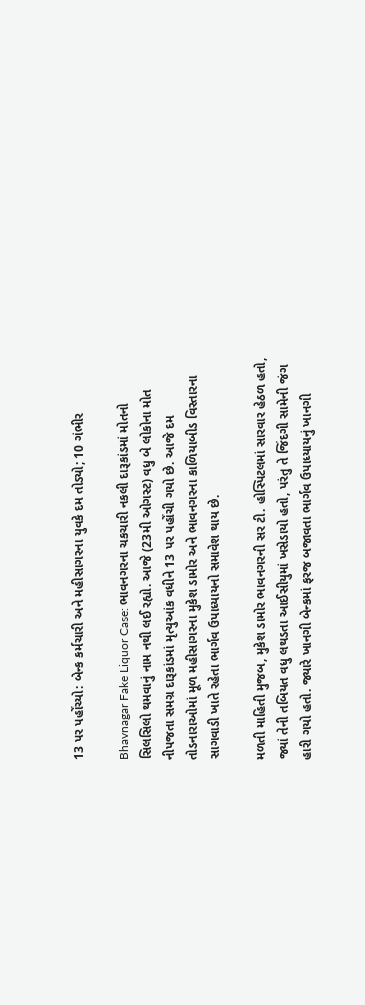13 પર પહોંચ્યો: બેન્ક કર્મચારી અને મહીસાગરના યુવકે દમ તોડ્યો; 10 ગંભીર

Bhavnagar Fake Liquor Case: ભાવનગરના ચકચારી નકલી દારૂકાંડમાં મોતનો સિલસિલો થમવાનું નામ નથી લઈ રહ્યો. આજે (23મી ઓગસ્ટ) વધુ બે લોકોના મોત નીપજતા સમગ્ર દારૂકાંડમાં મૃત્યુઆંક વધીને 13 પર પહોંચી ગયો છે. આજે દમ તોડનારાઓમાં મૂળ મહીસાગરના મુકેશ ડામોર અને ભાવનગરના કાળિયાબીડ વિસ્તારના સાગવાડી ખાતે રહેતા ભાર્ગવ ઉપાધ્યાયનો સમાવેશ થાય છે.

મળતી માહિતી મુજબ, મુકેશ ડામોર ભાવનગરની સર ટી. હોસ્પિટલમાં સારવાર હેઠળ હતો, જ્યાં તેની તબિયત વધુ લથડતા આઈસીયુમાં ખસેડાયો હતો, પરંતુ તે જિંદગી સામેની જંગ હારી ગયો હતો. જ્યારે ખાનગી બેન્કમાં ફરજ બજાવતા ભાર્ગવ ઉપાધ્યાયનું ખાનગી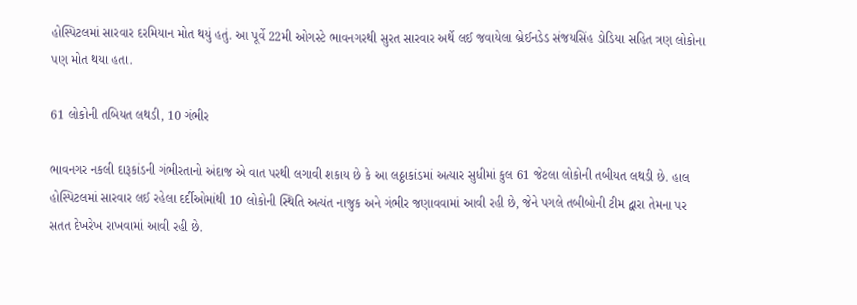હોસ્પિટલમાં સારવાર દરમિયાન મોત થયું હતું. આ પૂર્વે 22મી ઓગસ્ટે ભાવનગરથી સુરત સારવાર અર્થે લઈ જવાયેલા બ્રેઈનડેડ સંજયસિંહ ડોડિયા સહિત ત્રણ લોકોના પણ મોત થયા હતા.

61 લોકોની તબિયત લથડી, 10 ગંભીર

ભાવનગર નકલી દારૂકાંડની ગંભીરતાનો અંદાજ એ વાત પરથી લગાવી શકાય છે કે આ લઠ્ઠાકાંડમાં અત્યાર સુધીમાં કુલ 61 જેટલા લોકોની તબીયત લથડી છે. હાલ હોસ્પિટલમાં સારવાર લઈ રહેલા દર્દીઓમાંથી 10 લોકોની સ્થિતિ અત્યંત નાજુક અને ગંભીર જણાવવામાં આવી રહી છે, જેને પગલે તબીબોની ટીમ દ્વારા તેમના પર સતત દેખરેખ રાખવામાં આવી રહી છે.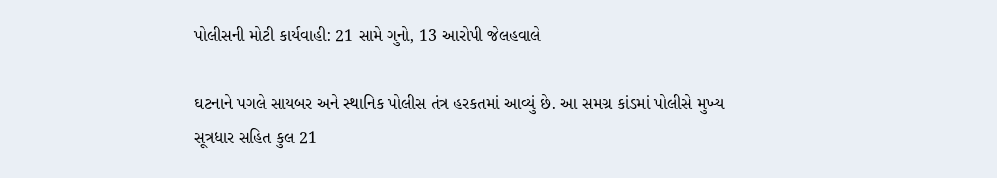પોલીસની મોટી કાર્યવાહી: 21 સામે ગુનો, 13 આરોપી જેલહવાલે

ઘટનાને પગલે સાયબર અને સ્થાનિક પોલીસ તંત્ર હરકતમાં આવ્યું છે. આ સમગ્ર કાંડમાં પોલીસે મુખ્ય સૂત્રધાર સહિત કુલ 21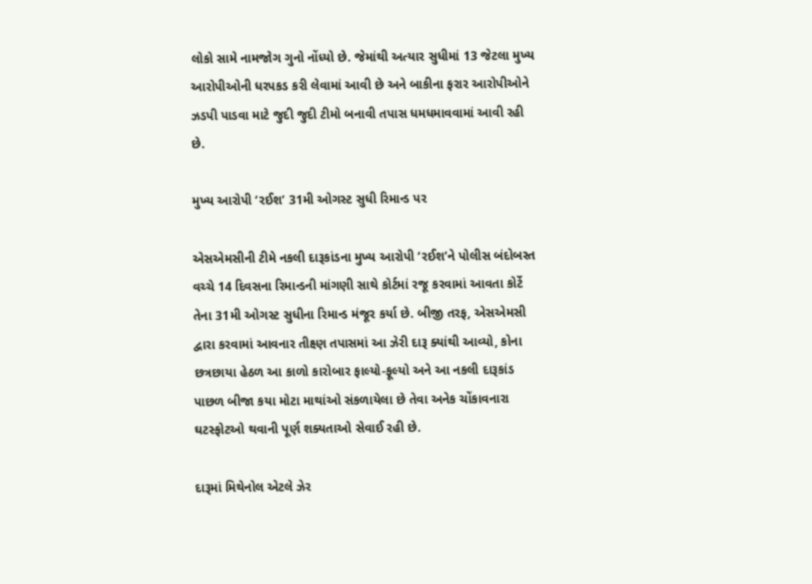લોકો સામે નામજોગ ગુનો નોંધ્યો છે. જેમાંથી અત્યાર સુધીમાં 13 જેટલા મુખ્ય આરોપીઓની ધરપકડ કરી લેવામાં આવી છે અને બાકીના ફરાર આરોપીઓને ઝડપી પાડવા માટે જુદી જુદી ટીમો બનાવી તપાસ ધમધમાવવામાં આવી રહી છે.

મુખ્ય આરોપી ‘રઈશ’ 31મી ઓગસ્ટ સુધી રિમાન્ડ પર

એસએમસીની ટીમે નકલી દારૂકાંડના મુખ્ય આરોપી ‘રઈશ’ને પોલીસ બંદોબસ્ત વચ્ચે 14 દિવસના રિમાન્ડની માંગણી સાથે કોર્ટમાં રજૂ કરવામાં આવતા કોર્ટે તેના 31મી ઓગસ્ટ સુધીના રિમાન્ડ મંજૂર કર્યા છે. બીજી તરફ, એસએમસી દ્વારા કરવામાં આવનાર તીક્ષ્ણ તપાસમાં આ ઝેરી દારૂ ક્યાંથી આવ્યો, કોના છત્રછાયા હેઠળ આ કાળો કારોબાર ફાલ્યો-ફૂલ્યો અને આ નકલી દારૂકાંડ પાછળ બીજા કયા મોટા માથાંઓ સંકળાયેલા છે તેવા અનેક ચોંકાવનારા ઘટસ્ફોટઓ થવાની પૂર્ણ શક્યતાઓ સેવાઈ રહી છે.

દારૂમાં મિથેનોલ એટલે ઝેર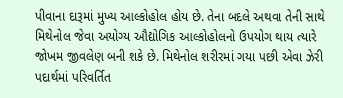પીવાના દારૂમાં મુખ્ય આલ્કોહોલ હોય છે. તેના બદલે અથવા તેની સાથે મિથેનોલ જેવા અયોગ્ય ઔદ્યોગિક આલ્કોહોલનો ઉપયોગ થાય ત્યારે જોખમ જીવલેણ બની શકે છે. મિથેનોલ શરીરમાં ગયા પછી એવા ઝેરી પદાર્થમાં પરિવર્તિત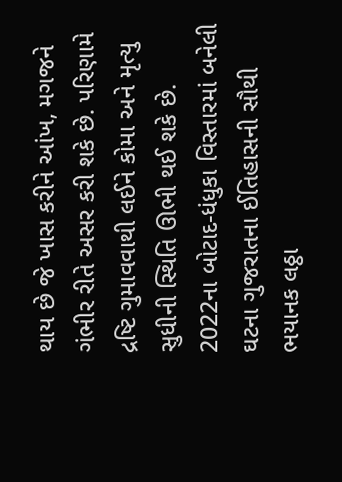થાય છે જે ખાસ કરીને આંખ, મગજને ગંભીર રીતે અસર કરી શકે છે. પરિણામે દ્રષ્ટિ ગુમાવવાથી લઈને કોમા અને મૃત્યુ સુધીની સ્થિતિ ઊભી થઈ શકે છે. 2022ના બોટાદ-ધંધુકા વિસ્તારમાં બનેલી ઘટના ગુજરાતના ઈતિહાસની સૌથી ભયાનક લઠ્ઠા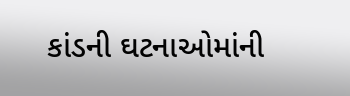કાંડની ઘટનાઓમાંની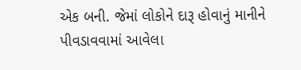એક બની. જેમાં લોકોને દારૂ હોવાનું માનીને પીવડાવવામાં આવેલા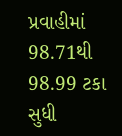પ્રવાહીમાં 98.71થી 98.99 ટકા સુધી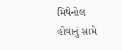મિથેનોલ હોવાનું સામે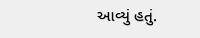આવ્યું હતું.